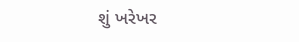શું ખરેખર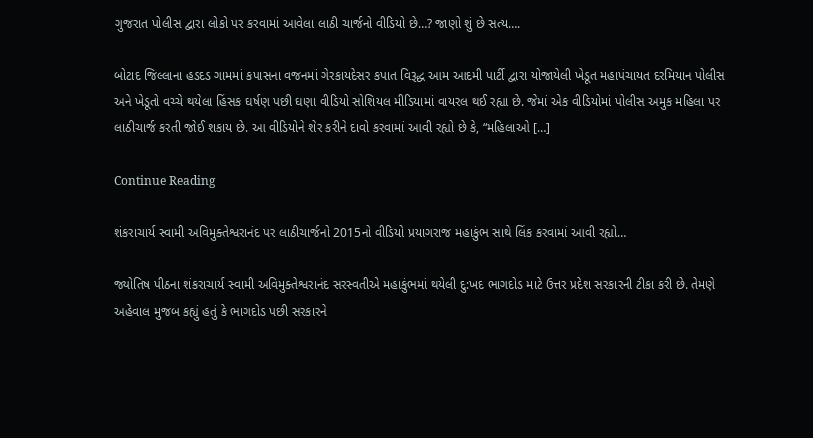ગુજરાત પોલીસ દ્વારા લોકો પર કરવામાં આવેલા લાઠી ચાર્જનો વીડિયો છે…? જાણો શું છે સત્ય….

બોટાદ જિલ્લાના હડદડ ગામમાં કપાસના વજનમાં ગેરકાયદેસર કપાત વિરૂદ્ધ આમ આદમી પાર્ટી દ્વારા યોજાયેલી ખેડૂત મહાપંચાયત દરમિયાન પોલીસ અને ખેડૂતો વચ્ચે થયેલા હિંસક ઘર્ષણ પછી ઘણા વીડિયો સોશિયલ મીડિયામાં વાયરલ થઈ રહ્યા છે. જેમાં એક વીડિયોમાં પોલીસ અમુક મહિલા પર લાઠીચાર્જ કરતી જોઈ શકાય છે. આ વીડિયોને શેર કરીને દાવો કરવામાં આવી રહ્યો છે કે, “મહિલાઓ […]

Continue Reading

શંકરાચાર્ય સ્વામી અવિમુક્તેશ્વરાનંદ પર લાઠીચાર્જનો 2015નો વીડિયો પ્રયાગરાજ મહાકુંભ સાથે લિંક કરવામાં આવી રહ્યો…

જ્યોતિષ પીઠના શંકરાચાર્ય સ્વામી અવિમુક્તેશ્વરાનંદ સરસ્વતીએ મહાકુંભમાં થયેલી દુ:ખદ ભાગદોડ માટે ઉત્તર પ્રદેશ સરકારની ટીકા કરી છે. તેમણે અહેવાલ મુજબ કહ્યું હતું કે ભાગદોડ પછી સરકારને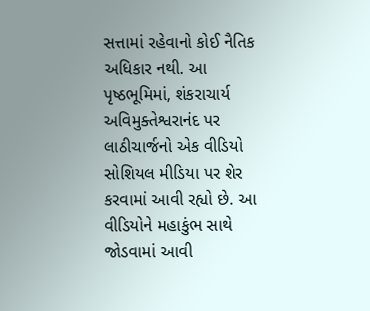સત્તામાં રહેવાનો કોઈ નૈતિક અધિકાર નથી. આ પૃષ્ઠભૂમિમાં, શંકરાચાર્ય અવિમુક્તેશ્વરાનંદ પર લાઠીચાર્જનો એક વીડિયો સોશિયલ મીડિયા પર શેર કરવામાં આવી રહ્યો છે. આ વીડિયોને મહાકુંભ સાથે જોડવામાં આવી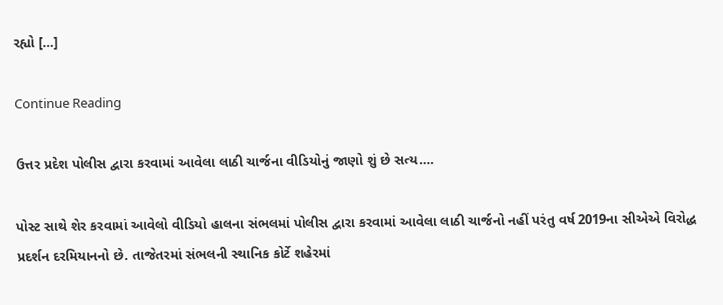રહ્યો […]

Continue Reading

ઉત્તર પ્રદેશ પોલીસ દ્વારા કરવામાં આવેલા લાઠી ચાર્જના વીડિયોનું જાણો શું છે સત્ય….

પોસ્ટ સાથે શેર કરવામાં આવેલો વીડિયો હાલના સંભલમાં પોલીસ દ્વારા કરવામાં આવેલા લાઠી ચાર્જનો નહીં પરંતુ વર્ષ 2019ના સીએએ વિરોદ્ધ પ્રદર્શન દરમિયાનનો છે. તાજેતરમાં સંભલની સ્થાનિક કોર્ટે શહેરમાં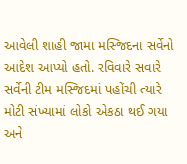આવેલી શાહી જામા મસ્જિદના સર્વેનો આદેશ આપ્યો હતો. રવિવારે સવારે સર્વેની ટીમ મસ્જિદમાં પહોંચી ત્યારે મોટી સંખ્યામાં લોકો એકઠા થઈ ગયા અને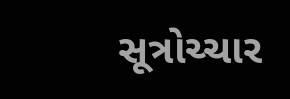સૂત્રોચ્ચાર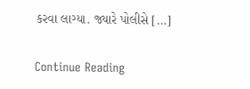કરવા લાગ્યા. જ્યારે પોલીસે […]

Continue Reading